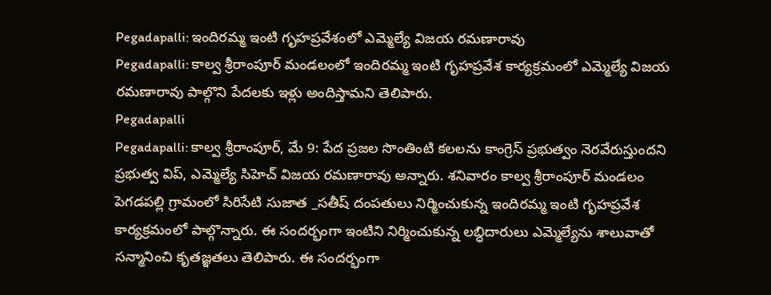Pegadapalli: ఇందిరమ్మ ఇంటి గృహప్రవేశంలో ఎమ్మెల్యే విజయ రమణారావు
Pegadapalli: కాల్వ శ్రీరాంపూర్ మండలంలో ఇందిరమ్మ ఇంటి గృహప్రవేశ కార్యక్రమంలో ఎమ్మెల్యే విజయ రమణారావు పాల్గొని పేదలకు ఇళ్లు అందిస్తామని తెలిపారు.
Pegadapalli
Pegadapalli: కాల్వ శ్రీరాంపూర్, మే 9: పేద ప్రజల సొంతింటి కలలను కాంగ్రెస్ ప్రభుత్వం నెరవేరుస్తుందని ప్రభుత్వ విప్, ఎమ్మెల్యే సిహెచ్ విజయ రమణారావు అన్నారు. శనివారం కాల్వ శ్రీరాంపూర్ మండలం పెగడపల్లి గ్రామంలో సిరిసేటి సుజాత _సతీష్ దంపతులు నిర్మించుకున్న ఇందిరమ్మ ఇంటి గృహప్రవేశ కార్యక్రమంలో పాల్గొన్నారు. ఈ సందర్భంగా ఇంటిని నిర్మించుకున్న లబ్ధిదారులు ఎమ్మెల్యేను శాలువాతో సన్మానించి కృతజ్ఞతలు తెలిపారు. ఈ సందర్భంగా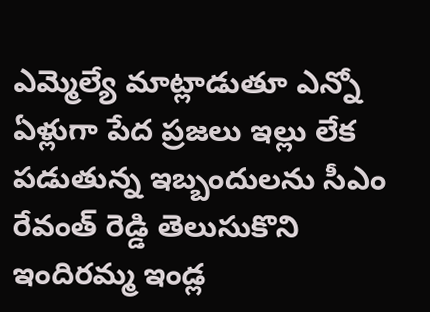ఎమ్మెల్యే మాట్లాడుతూ ఎన్నో ఏళ్లుగా పేద ప్రజలు ఇల్లు లేక పడుతున్న ఇబ్బందులను సీఎం రేవంత్ రెడ్డి తెలుసుకొని ఇందిరమ్మ ఇండ్ల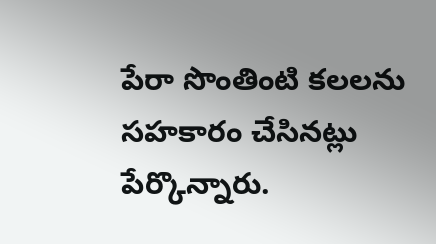పేరా సొంతింటి కలలను సహకారం చేసినట్లు పేర్కొన్నారు.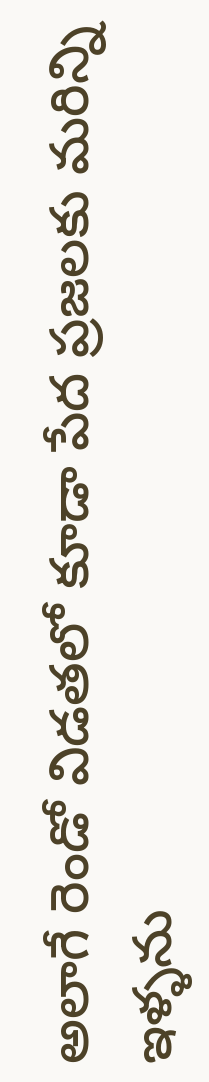అలాగే రెండో విడతలో కూడా పేద ప్రజలకు మరిన్ని ఇళ్ళను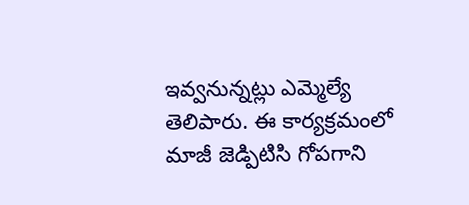ఇవ్వనున్నట్లు ఎమ్మెల్యే తెలిపారు. ఈ కార్యక్రమంలో మాజీ జెడ్పిటిసి గోపగాని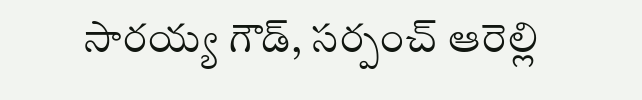సారయ్య గౌడ్, సర్పంచ్ ఆరెల్లి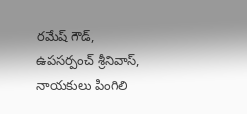రమేష్ గౌడ్, ఉపసర్పంచ్ శ్రీనివాస్, నాయకులు పింగిలి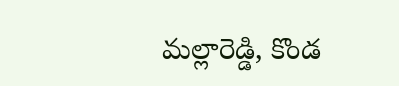మల్లారెడ్డి, కొండ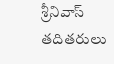శ్రీనివాస్ తదితరులు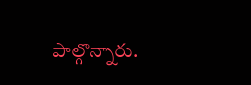పాల్గొన్నారు.